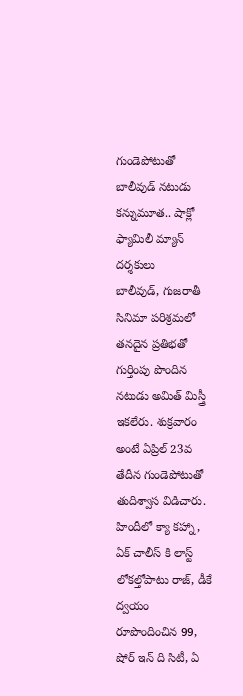గుండెపోటుతో బాలీవుడ్ నటుడు కన్నుమూత.. షాక్లో ఫ్యామిలీ మ్యాన్ దర్శకులు
బాలీవుడ్, గుజరాతీ సినిమా పరిశ్రమలో తనదైన ప్రతిభతో గుర్తింపు పొందిన నటుడు అమిత్ మిస్త్రీ ఇకలేరు. శుక్రవారం అంటే ఏప్రిల్ 23వ తేదీన గుండెపోటుతో తుదిశ్వాస విడిచారు. హిందీలో క్యా కహ్నా, ఏక్ చాలీస్ కి లాస్ట్ లోకల్తోపాటు రాజ్, డీకే ద్వయం రూపొందించిన 99, షోర్ ఇన్ ది సిటీ, ఏ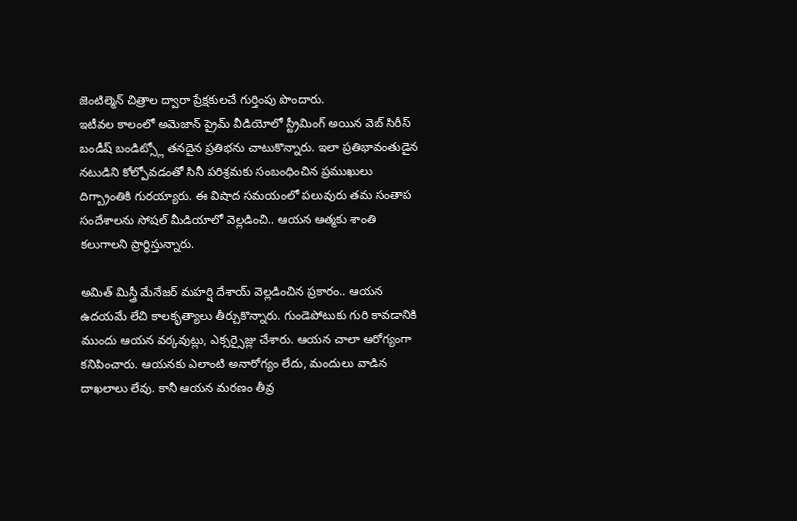జెంటిల్మెన్ చిత్రాల ద్వారా ప్రేక్షకులచే గుర్తింపు పొందారు.
ఇటీవల కాలంలో అమెజాన్ ప్రైమ్ వీడియోలో స్ట్రీమింగ్ అయిన వెబ్ సిరీస్ బండీష్ బండిట్స్లో తనదైన ప్రతిభను చాటుకొన్నారు. ఇలా ప్రతిభావంతుడైన నటుడిని కోల్పోవడంతో సినీ పరిశ్రమకు సంబంధించిన ప్రముఖులు దిగ్బ్రాంతికి గురయ్యారు. ఈ విషాద సమయంలో పలువురు తమ సంతాప సందేశాలను సోషల్ మీడియాలో వెల్లడించి.. ఆయన ఆత్మకు శాంతి కలుగాలని ప్రార్థిస్తున్నారు.

అమిత్ మిస్త్రీ మేనేజర్ మహర్షి దేశాయ్ వెల్లడించిన ప్రకారం.. ఆయన ఉదయమే లేచి కాలకృత్యాలు తీర్చుకొన్నారు. గుండెపోటుకు గురి కావడానికి ముందు ఆయన వర్కవుట్లు, ఎక్సర్సైజ్లు చేశారు. ఆయన చాలా ఆరోగ్యంగా కనిపించారు. ఆయనకు ఎలాంటి అనారోగ్యం లేదు, మందులు వాడిన దాఖలాలు లేవు. కానీ ఆయన మరణం తీవ్ర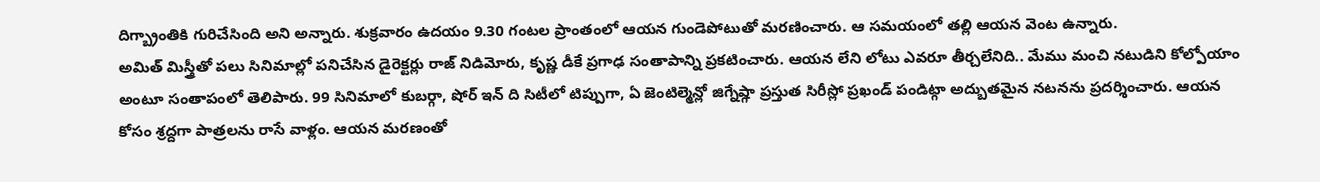దిగ్బ్రాంతికి గురిచేసింది అని అన్నారు. శుక్రవారం ఉదయం 9.30 గంటల ప్రాంతంలో ఆయన గుండెపోటుతో మరణించారు. ఆ సమయంలో తల్లి ఆయన వెంట ఉన్నారు.
అమిత్ మిస్త్రీతో పలు సినిమాల్లో పనిచేసిన డైరెక్టర్లు రాజ్ నిడిమోరు, కృష్ణ డీకే ప్రగాఢ సంతాపాన్ని ప్రకటించారు. ఆయన లేని లోటు ఎవరూ తీర్చలేనిది.. మేము మంచి నటుడిని కోల్పోయాం అంటూ సంతాపంలో తెలిపారు. 99 సినిమాలో కుబర్గా, షోర్ ఇన్ ది సిటీలో టిప్పుగా, ఏ జెంటిల్మెన్లో జిగ్నేష్గా ప్రస్తుత సిరీస్లో ప్రఖండ్ పండిట్గా అద్బుతమైన నటనను ప్రదర్శించారు. ఆయన కోసం శ్రద్దగా పాత్రలను రాసే వాళ్లం. ఆయన మరణంతో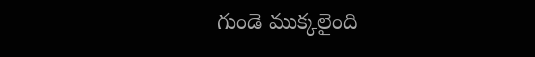గుండె ముక్కలైంది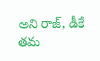అని రాజ్, డీకే తమ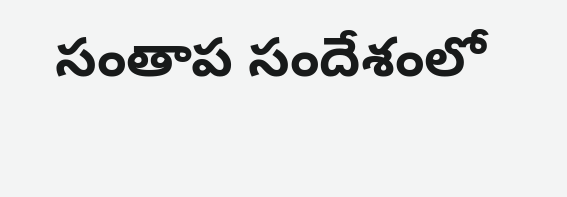సంతాప సందేశంలో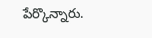పేర్కొన్నారు.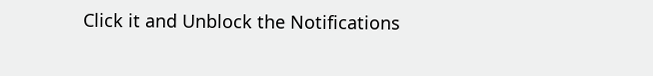Click it and Unblock the Notifications